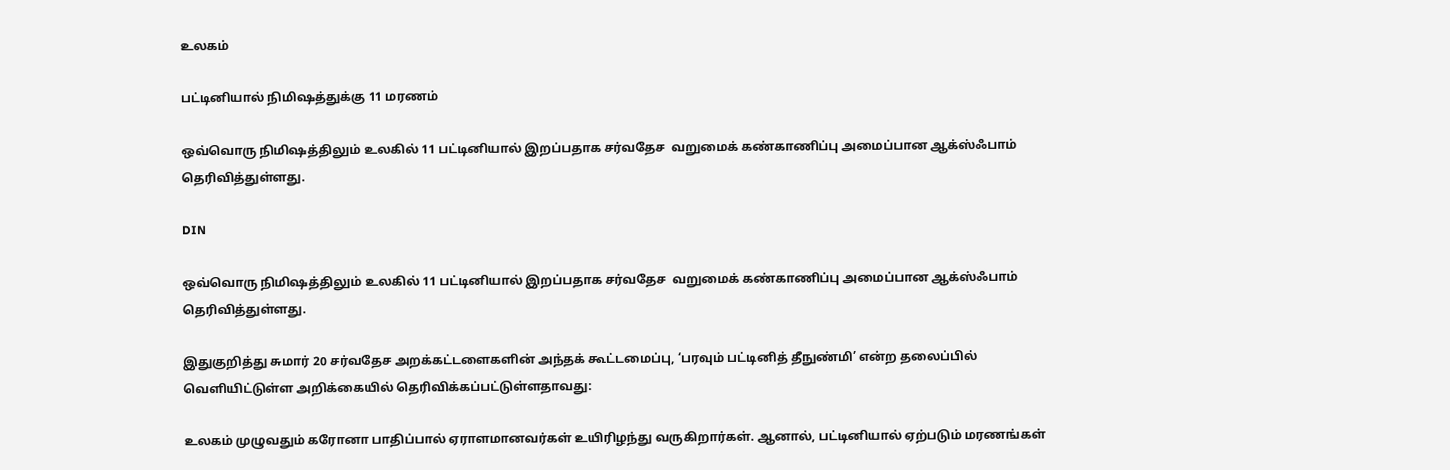உலகம்

பட்டினியால் நிமிஷத்துக்கு 11 மரணம்

ஒவ்வொரு நிமிஷத்திலும் உலகில் 11 பட்டினியால் இறப்பதாக சர்வதேச  வறுமைக் கண்காணிப்பு அமைப்பான ஆக்ஸ்ஃபாம் தெரிவித்துள்ளது.

DIN

ஒவ்வொரு நிமிஷத்திலும் உலகில் 11 பட்டினியால் இறப்பதாக சர்வதேச  வறுமைக் கண்காணிப்பு அமைப்பான ஆக்ஸ்ஃபாம் தெரிவித்துள்ளது.

இதுகுறித்து சுமார் 20 சர்வதேச அறக்கட்டளைகளின் அந்தக் கூட்டமைப்பு, ‘பரவும் பட்டினித் தீநுண்மி’ என்ற தலைப்பில் வெளியிட்டுள்ள அறிக்கையில் தெரிவிக்கப்பட்டுள்ளதாவது:

உலகம் முழுவதும் கரோனா பாதிப்பால் ஏராளமானவர்கள் உயிரிழந்து வருகிறார்கள். ஆனால், பட்டினியால் ஏற்படும் மரணங்கள்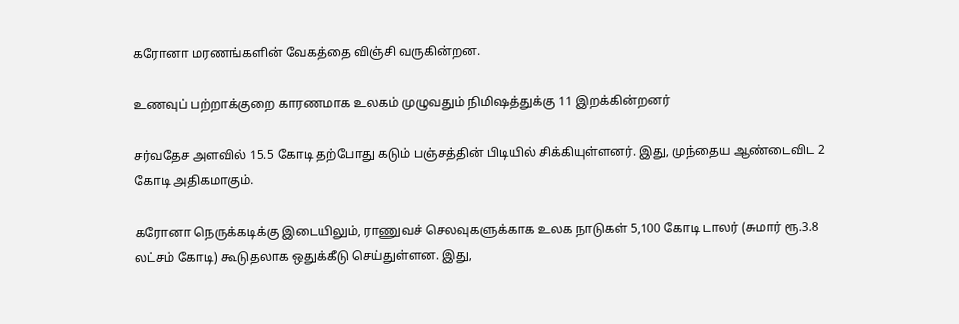கரோனா மரணங்களின் வேகத்தை விஞ்சி வருகின்றன.

உணவுப் பற்றாக்குறை காரணமாக உலகம் முழுவதும் நிமிஷத்துக்கு 11 இறக்கின்றனர்

சர்வதேச அளவில் 15.5 கோடி தற்போது கடும் பஞ்சத்தின் பிடியில் சிக்கியுள்ளனர். இது, முந்தைய ஆண்டைவிட 2 கோடி அதிகமாகும்.

கரோனா நெருக்கடிக்கு இடையிலும், ராணுவச் செலவுகளுக்காக உலக நாடுகள் 5,100 கோடி டாலர் (சுமார் ரூ.3.8 லட்சம் கோடி) கூடுதலாக ஒதுக்கீடு செய்துள்ளன. இது,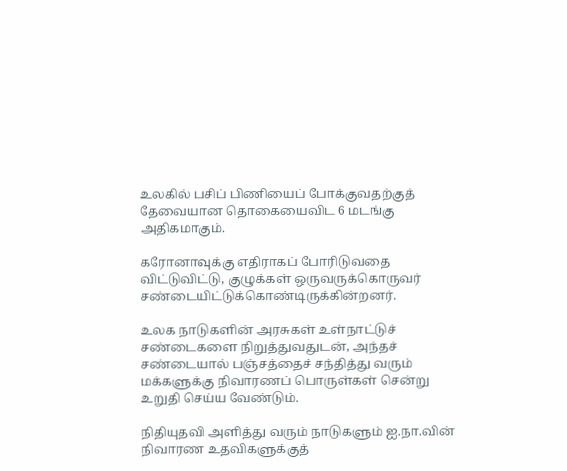உலகில் பசிப் பிணியைப் போக்குவதற்குத் தேவையான தொகையைவிட 6 மடங்கு அதிகமாகும்.

கரோனாவுக்கு எதிராகப் போரிடுவதை விட்டுவிட்டு, குழுக்கள் ஒருவருக்கொருவர் சண்டையிட்டுக்கொண்டிருக்கின்றனர்.

உலக நாடுகளின் அரசுகள் உள்நாட்டுச் சண்டைகளை நிறுத்துவதுடன், அந்தச் சண்டையால் பஞ்சத்தைச் சந்தித்து வரும் மக்களுக்கு நிவாரணப் பொருள்கள் சென்று உறுதி செய்ய வேண்டும்.

நிதியுதவி அளித்து வரும் நாடுகளும் ஐ.நா.வின் நிவாரண உதவிகளுக்குத்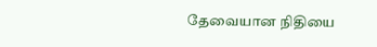தேவையான நிதியை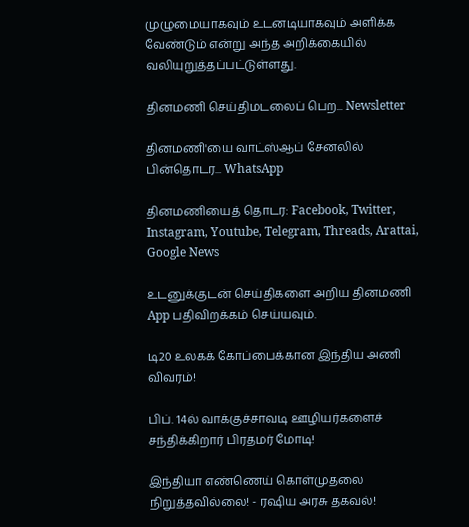முழுமையாகவும் உடனடியாகவும் அளிக்க வேண்டும் என்று அந்த அறிக்கையில் வலியுறுத்தப்பட்டுள்ளது.

தினமணி செய்திமடலைப் பெற... Newsletter

தினமணி'யை வாட்ஸ்ஆப் சேனலில் பின்தொடர... WhatsApp

தினமணியைத் தொடர: Facebook, Twitter, Instagram, Youtube, Telegram, Threads, Arattai, Google News

உடனுக்குடன் செய்திகளை அறிய தினமணி App பதிவிறக்கம் செய்யவும்.

டி20 உலகக் கோப்பைக்கான இந்திய அணி விவரம்!

பிப். 14ல் வாக்குச்சாவடி ஊழியர்களைச் சந்திக்கிறார் பிரதமர் மோடி!

இந்தியா எண்ணெய் கொள்முதலை நிறுத்தவில்லை! - ரஷிய அரசு தகவல்!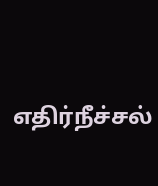எதிர்நீச்சல்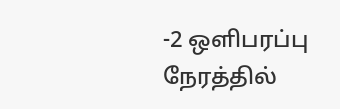-2 ஒளிபரப்பு நேரத்தில்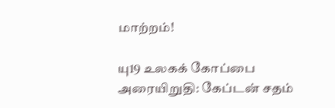மாற்றம்!

யு19 உலகக் கோப்பை அரையிறுதி: கேப்டன் சதம்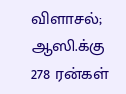விளாசல்; ஆஸி.க்கு 278 ரன்கள்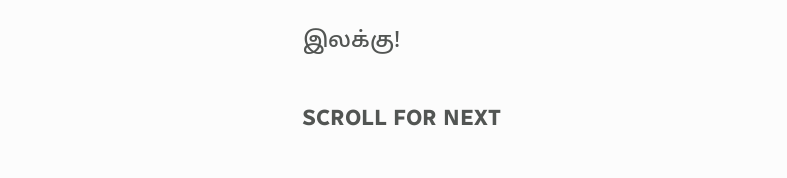இலக்கு!

SCROLL FOR NEXT